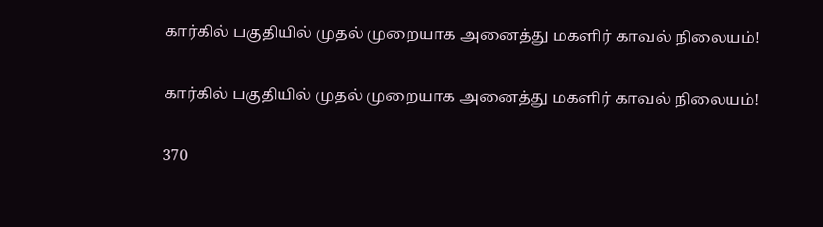கார்கில் பகுதியில் முதல் முறையாக அனைத்து மகளிர் காவல் நிலையம்!

கார்கில் பகுதியில் முதல் முறையாக அனைத்து மகளிர் காவல் நிலையம்!

370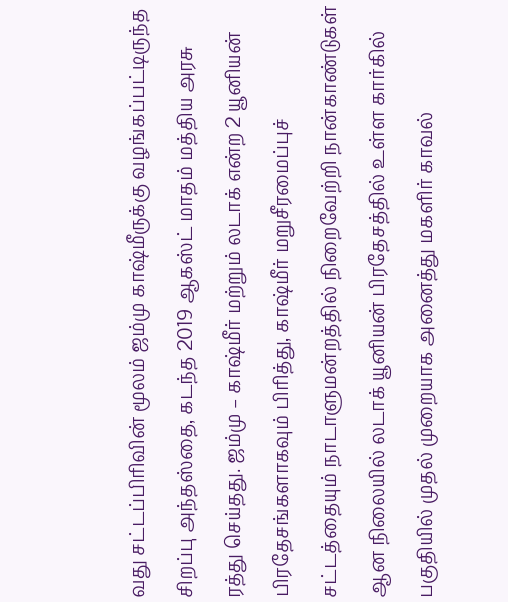வது சட்டப்பிரிவின் மூலம் ஜம்மு காஷ்மீருக்கு வழங்கப்பட்டிருந்த சிறப்பு அந்தஸ்தை, கடந்த 2019 ஆகஸ்ட் மாதம் மத்திய அரசு ரத்து செய்தது. ஜம்மு – காஷ்மீர் மற்றும் லடாக் என்ற 2 யூனியன் பிரதேசங்களாகவும் பிரித்து, காஷ்மீர் மறுசீரமைப்புச் சட்டத்தையும் நாடாளுமன்றத்தில் நிறைவேற்றி நான்காண்டுகள் ஆன நிலையில் லடாக் யூனியன் பிரதேசத்தில் உள்ள கார்கில் பகுதியில் முதல் முறையாக அனைத்து மகளிர் காவல்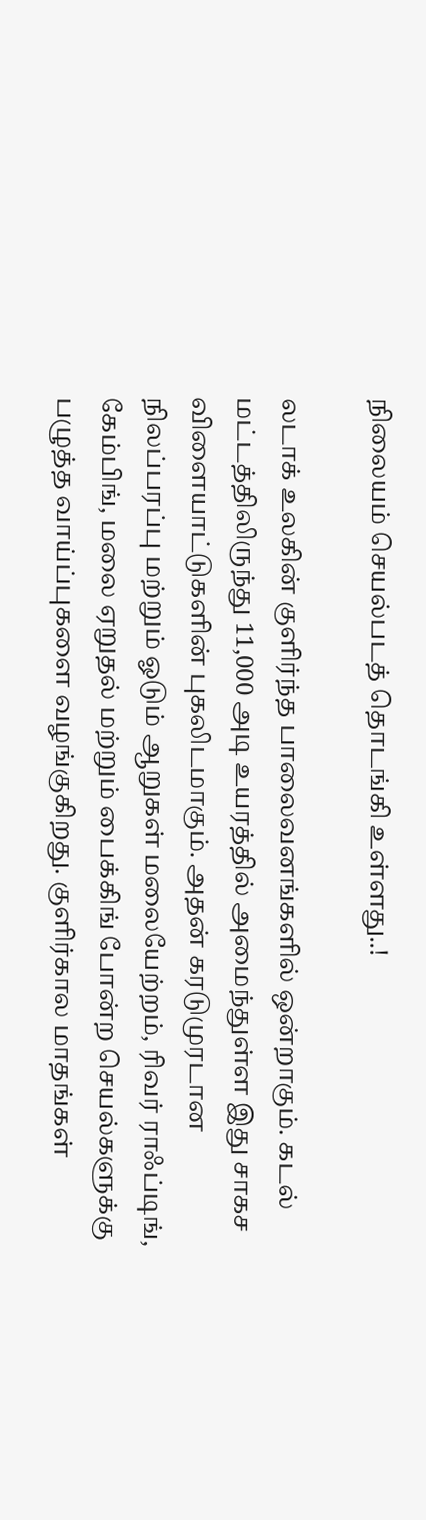நிலையம் செயல்படத் தொடங்கி உள்ளது..!

லடாக் உலகின் குளிர்ந்த பாலைவனங்களில் ஒன்றாகும். கடல் மட்டத்திலிருந்து 11,000 அடி உயரத்தில் அமைந்துள்ள இது சாகச விளையாட்டுகளின் புகலிடமாகும். அதன் கரடுமுரடான நிலப்பரப்பு மற்றும் ஓடும் ஆறுகள் மலையேற்றம், ரிவர் ராஃப்டிங், கேம்பிங், மலை ஏறுதல் மற்றும் பைக்கிங் போன்ற செயல்களுக்கு பழுத்த வாய்ப்புகளை வழங்குகிறது. குளிர்கால மாதங்கள்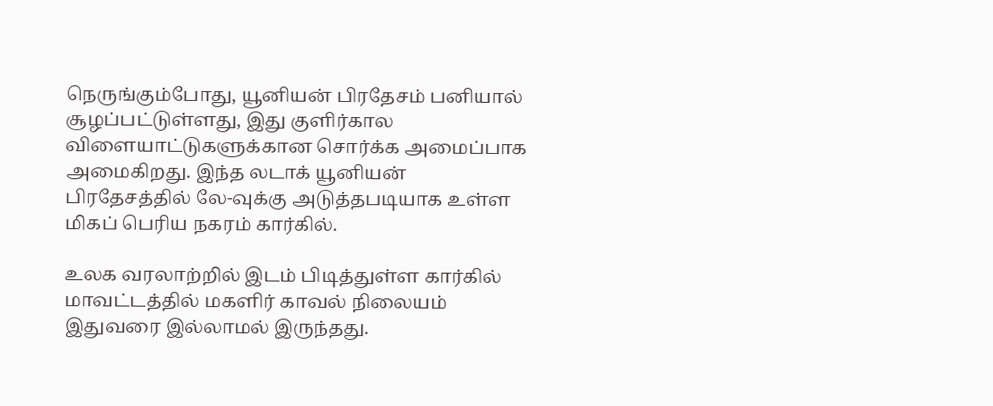நெருங்கும்போது, யூனியன் பிரதேசம் பனியால் சூழப்பட்டுள்ளது, இது குளிர்கால விளையாட்டுகளுக்கான சொர்க்க அமைப்பாக அமைகிறது. இந்த லடாக் யூனியன் பிரதேசத்தில் லே-வுக்கு அடுத்தபடியாக உள்ள மிகப் பெரிய நகரம் கார்கில்.

உலக வரலாற்றில் இடம் பிடித்துள்ள கார்கில் மாவட்டத்தில் மகளிர் காவல் நிலையம் இதுவரை இல்லாமல் இருந்தது.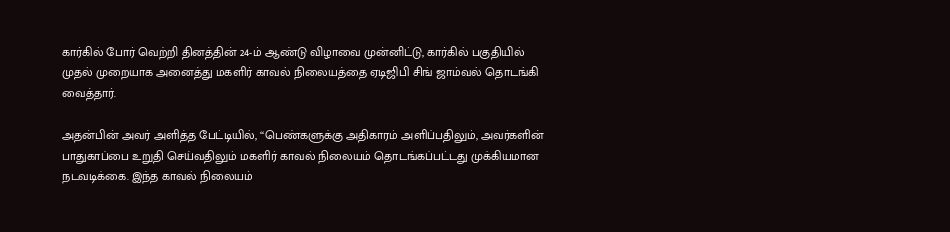கார்கில் போர் வெற்றி தினத்தின் 24-ம் ஆண்டு விழாவை முன்னிட்டு, கார்கில் பகுதியில் முதல் முறையாக அனைத்து மகளிர் காவல் நிலையத்தை ஏடிஜிபி சிங் ஜாம்வல் தொடங்கி வைத்தார்.

அதன்பின் அவர் அளித்த பேட்டியில், ‘‘பெண்களுக்கு அதிகாரம் அளிப்பதிலும், அவர்களின் பாதுகாப்பை உறுதி செய்வதிலும் மகளிர் காவல் நிலையம் தொடங்கப்பட்டது முக்கியமான நடவடிக்கை. இந்த காவல் நிலையம்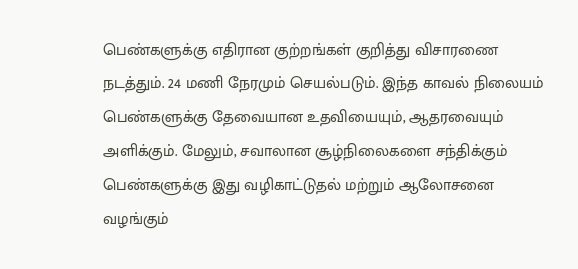பெண்களுக்கு எதிரான குற்றங்கள் குறித்து விசாரணை நடத்தும். 24 மணி நேரமும் செயல்படும். இந்த காவல் நிலையம் பெண்களுக்கு தேவையான உதவியையும், ஆதரவையும் அளிக்கும். மேலும், சவாலான சூழ்நிலைகளை சந்திக்கும் பெண்களுக்கு இது வழிகாட்டுதல் மற்றும் ஆலோசனை வழங்கும்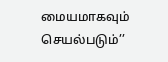மையமாகவும் செயல்படும்’’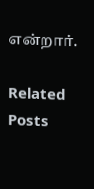என்றார்.

Related Posts